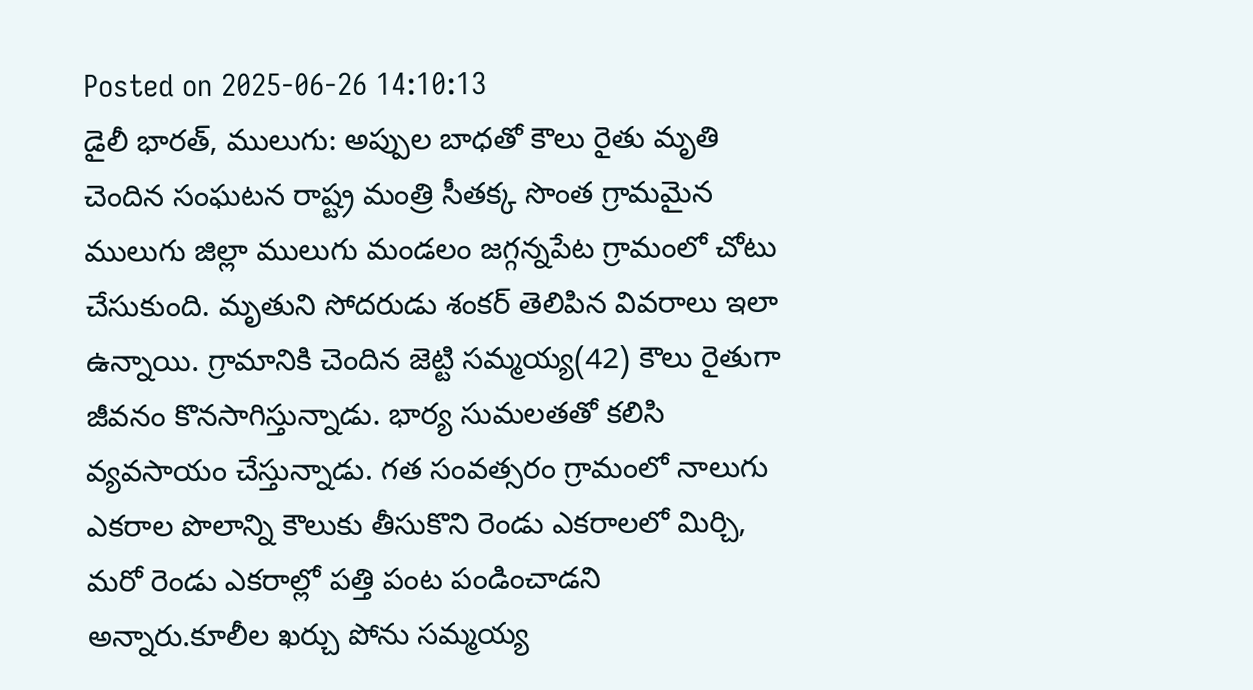Posted on 2025-06-26 14:10:13
డైలీ భారత్, ములుగు: అప్పుల బాధతో కౌలు రైతు మృతి చెందిన సంఘటన రాష్ట్ర మంత్రి సీతక్క సొంత గ్రామమైన ములుగు జిల్లా ములుగు మండలం జగ్గన్నపేట గ్రామంలో చోటు చేసుకుంది. మృతుని సోదరుడు శంకర్ తెలిపిన వివరాలు ఇలా ఉన్నాయి. గ్రామానికి చెందిన జెట్టి సమ్మయ్య(42) కౌలు రైతుగా జీవనం కొనసాగిస్తున్నాడు. భార్య సుమలతతో కలిసి వ్యవసాయం చేస్తున్నాడు. గత సంవత్సరం గ్రామంలో నాలుగు ఎకరాల పొలాన్ని కౌలుకు తీసుకొని రెండు ఎకరాలలో మిర్చి, మరో రెండు ఎకరాల్లో పత్తి పంట పండించాడని అన్నారు.కూలీల ఖర్చు పోను సమ్మయ్య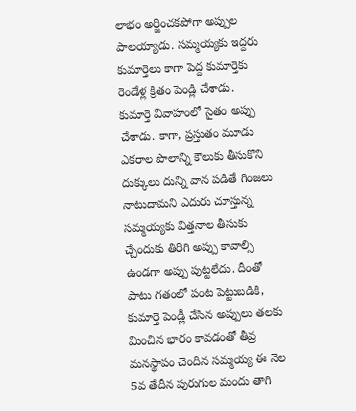లాభం అర్జించకపోగా అప్పుల పాలయ్యాడు. సమ్మయ్యకు ఇద్దరు కుమార్తెలు కాగా పెద్ద కుమార్తెకు రెండేళ్ల క్రితం పెండ్లి చేశాడు.
కుమార్తె వివాహంలో సైతం అప్పు చేశాడు. కాగా, ప్రస్తుతం మూడు ఎకరాల పొలాన్ని కౌలుకు తీసుకొని దుక్కులు దున్ని వాన పడితే గింజలు నాటుదామని ఎదురు చూస్తున్న సమ్మయ్యకు విత్తనాల తీసుకు చ్చేందుకు తిరిగి అప్పు కావాల్సి ఉండగా అప్పు పుట్టలేదు. దీంతో పాటు గతంలో పంట పెట్టుబడికి, కుమార్తె పెండ్లీ చేసిన అప్పులు తలకు మించిన భారం కావడంతో తీవ్ర మనస్థాపం చెందిన సమ్మయ్య ఈ నెల 5వ తేదీన పురుగుల మందు తాగి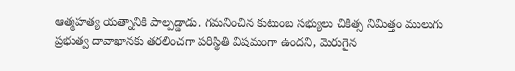ఆత్మహత్య యత్నానికి పాల్పడ్డాడు. గమనించిన కుటుంబ సభ్యులు చికిత్స నిమిత్తం ములుగు ప్రభుత్వ దావాఖానకు తరలించగా పరిస్థితి విషమంగా ఉందని, మెరుగైన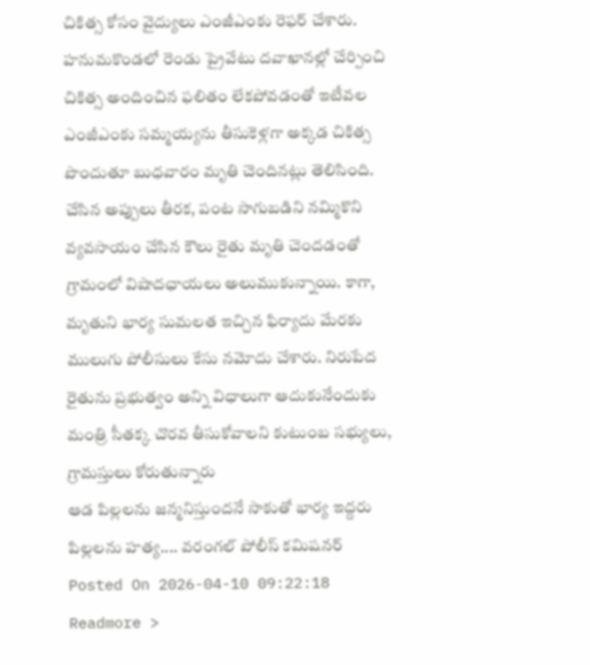చికిత్స కోసం వైద్యులు ఎంజీఎంకు రెఫర్ చేశారు.
హనుమకొండలో రెండు ప్రైవేటు దవాఖానల్లో చేర్పించి చికిత్స అందించిన ఫలితం లేకపోవడంతో ఇటీవల ఎంజీఎంకు సమ్మయ్యను తీసుకెళ్లగా అక్కడ చికిత్స పొందుతూ బుధవారం మృతి చెందినట్లు తెలిసింది. చేసిన అప్పులు తీరక, పంట సాగుబడిని నమ్మికొని వ్యవసాయం చేసిన కౌలు రైతు మృతి చెందడంతో గ్రామంలో విషాదఛాయలు అలుముకున్నాయి. కాగా, మృతుని భార్య సుమలత ఇచ్చిన ఫిర్యాదు మేరకు ములుగు పోలీసులు కేసు నమోదు చేశారు. నిరుపేద రైతును ప్రభుత్వం అన్ని విధాలుగా ఆదుకునేందుకు మంత్రి సీతక్క చొరవ తీసుకోవాలని కుటుంబ సభ్యులు, గ్రామస్తులు కోరుతున్నారు
ఆడ పిల్లలను జన్మనిస్తుందనే సాకుతో భార్య ఇద్దరు పిల్లలను హత్య.... వరంగల్ పోలీస్ కమిషనర్
Posted On 2026-04-10 09:22:18
Readmore >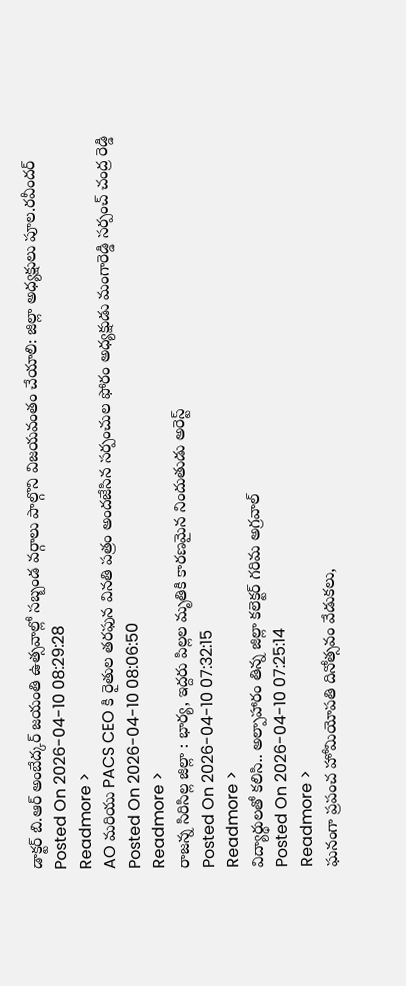డాక్టర్ బి.ఆర్ అంబేద్కర్ జయంతి ఉత్సవాల్లో సబ్బండ వర్గాలు పాల్గొని విజయవంతం చేయాలి: జిల్లా అధ్యక్షులు పూల.రవీందర్
Posted On 2026-04-10 08:29:28
Readmore >
AO మరియు PACS CEO కి రైతుల తరఫున వినతి పత్రం అందజేసిన సర్పంచుల ఫోరం అధ్యక్షుడు మంగారెడ్డి సర్పంచ్ చంద్ర రెడ్డి
Posted On 2026-04-10 08:06:50
Readmore >
రాజన్న సిరిసిల్ల జిల్లా : భార్య, ఇద్దరు పిల్లల మృతికి కారణమైన నిందుతుడు అరెస్ట్
Posted On 2026-04-10 07:32:15
Readmore >
విద్యార్థులతో కలిసి.. అల్పాహారం తిన్న జిల్లా కలెక్టర్ గరిమ అగ్రవాల్
Posted On 2026-04-10 07:25:14
Readmore >
ఘనంగా ప్రపంచ హోమియోపతి దినోత్సవం వేడుకలు,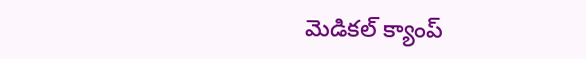మెడికల్ క్యాంప్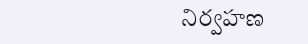నిర్వహణ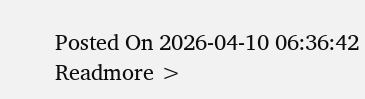Posted On 2026-04-10 06:36:42
Readmore >